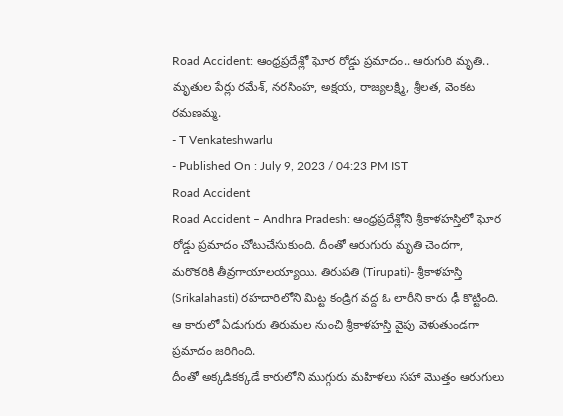Road Accident: ఆంధ్రప్రదేశ్లో ఘోర రోడ్డు ప్రమాదం.. ఆరుగురి మృతి..
మృతుల పేర్లు రమేశ్, నరసింహ, అక్షయ, రాజ్యలక్ష్మి, శ్రీలత, వెంకట రమణమ్మ.
- T Venkateshwarlu
- Published On : July 9, 2023 / 04:23 PM IST
Road Accident
Road Accident – Andhra Pradesh: ఆంధ్రప్రదేశ్లోని శ్రీకాళహస్తిలో ఘోర రోడ్డు ప్రమాదం చోటుచేసుకుంది. దీంతో ఆరుగురు మృతి చెందగా, మరొకరికి తీవ్రగాయాలయ్యాయి. తిరుపతి (Tirupati)- శ్రీకాళహస్తి (Srikalahasti) రహదారిలోని మిట్ట కండ్రిగ వద్ద ఓ లారీని కారు ఢీ కొట్టింది. ఆ కారులో ఏడుగురు తిరుమల నుంచి శ్రీకాళహస్తి వైపు వెళుతుండగా ప్రమాదం జరిగింది.
దీంతో అక్కడికక్కడే కారులోని ముగ్గురు మహిళలు సహా మొత్తం ఆరుగులు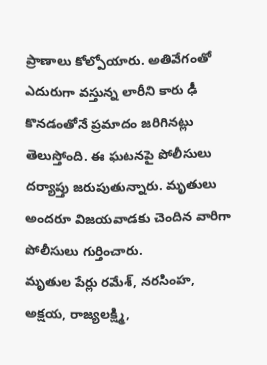ప్రాణాలు కోల్పోయారు. అతివేగంతో ఎదురుగా వస్తున్న లారీని కారు ఢీ కొనడంతోనే ప్రమాదం జరిగినట్లు తెలుస్తోంది. ఈ ఘటనపై పోలీసులు దర్యాప్తు జరుపుతున్నారు. మృతులు అందరూ విజయవాడకు చెందిన వారిగా పోలీసులు గుర్తించారు.
మృతుల పేర్లు రమేశ్, నరసింహ, అక్షయ, రాజ్యలక్ష్మి,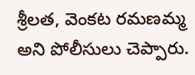శ్రీలత, వెంకట రమణమ్మ అని పోలీసులు చెప్పారు.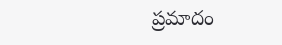ప్రమాదం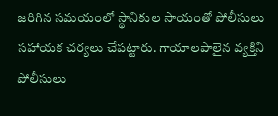జరిగిన సమయంలో స్థానికుల సాయంతో పోలీసులు సహాయక చర్యలు చేపట్టారు. గాయాలపాలైన వ్యక్తిని పోలీసులు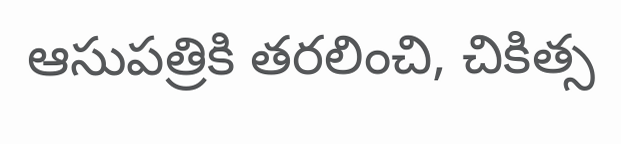ఆసుపత్రికి తరలించి, చికిత్స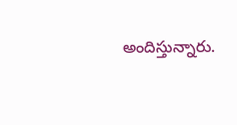అందిస్తున్నారు.